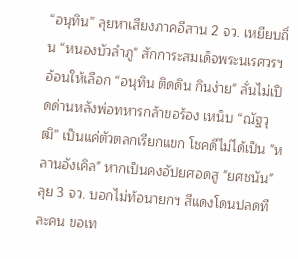“อนุทิน” ลุยหาเสียงภาคอีสาน 2 จว. เหยียบถิ่น “หนองบัวลำภู" สักการะสมเด็จพระนเรศวรฯ อ้อนให้เลือก “อนุทิน ติดดิน กินง่าย" ลั่นไม่เปิดด่านหลังพ่อทหารกล้าขอร้อง เหน็บ “ณัฐวุฒิ” เป็นแค่ตัวตลกเรียกแขก โชคดีไม่ได้เป็น "หลานอังเคิล" หากเป็นคงอัปยศอดสู "ยศชนัน" ลุย 3 จว. บอกไม่ท้อนายกฯ สีแดงโดนปลดทีละคน ขอเท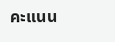คะแนน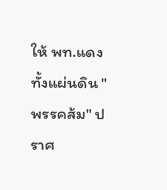ให้ พท.แดงทั้งแผ่นดิน "พรรคส้ม" ปราศ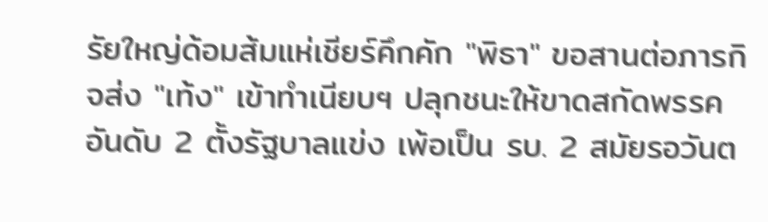รัยใหญ่ด้อมส้มแห่เชียร์คึกคัก "พิธา" ขอสานต่อภารกิจส่ง "เท้ง" เข้าทำเนียบฯ ปลุกชนะให้ขาดสกัดพรรคอันดับ 2 ตั้งรัฐบาลแข่ง เพ้อเป็น รบ. 2 สมัยรอวันต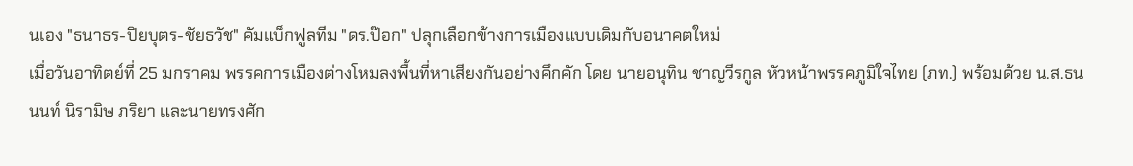นเอง "ธนาธร-ปิยบุตร-ชัยธวัช" คัมแบ็กฟูลทีม "ดร.ป๊อก" ปลุกเลือกข้างการเมืองแบบเดิมกับอนาคตใหม่
เมื่อวันอาทิตย์ที่ 25 มกราคม พรรคการเมืองต่างโหมลงพื้นที่หาเสียงกันอย่างคึกคัก โดย นายอนุทิน ชาญวีรกูล หัวหน้าพรรคภูมิใจไทย (ภท.) พร้อมด้วย น.ส.ธนนนท์ นิรามิษ ภริยา และนายทรงศัก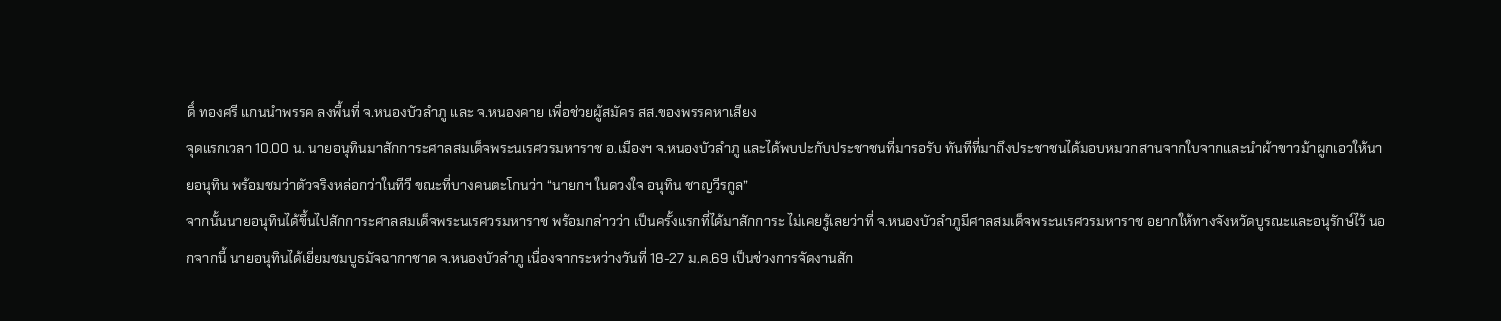ดิ์ ทองศรี แกนนำพรรค ลงพื้นที่ จ.หนองบัวลำภู และ จ.หนองคาย เพื่อช่วยผู้สมัคร สส.ของพรรคหาเสียง
จุดแรกเวลา 10.00 น. นายอนุทินมาสักการะศาลสมเด็จพระนเรศวรมหาราช อ.เมืองฯ จ.หนองบัวลำภู และได้พบปะกับประชาชนที่มารอรับ ทันทีที่มาถึงประชาชนได้มอบหมวกสานจากใบจากและนำผ้าขาวม้าผูกเอวให้นายอนุทิน พร้อมชมว่าตัวจริงหล่อกว่าในทีวี ขณะที่บางคนตะโกนว่า “นายกฯ ในดวงใจ อนุทิน ชาญวีรกูล”
จากนั้นนายอนุทินได้ขึ้นไปสักการะศาลสมเด็จพระนเรศวรมหาราช พร้อมกล่าวว่า เป็นครั้งแรกที่ได้มาสักการะ ไม่เคยรู้เลยว่าที่ จ.หนองบัวลำภูมีศาลสมเด็จพระนเรศวรมหาราช อยากให้ทางจังหวัดบูรณะและอนุรักษ์ไว้ นอกจากนี้ นายอนุทินได้เยี่ยมชมบูธมัจฉากาชาด จ.หนองบัวลำภู เนื่องจากระหว่างวันที่ 18-27 ม.ค.69 เป็นช่วงการจัดงานสัก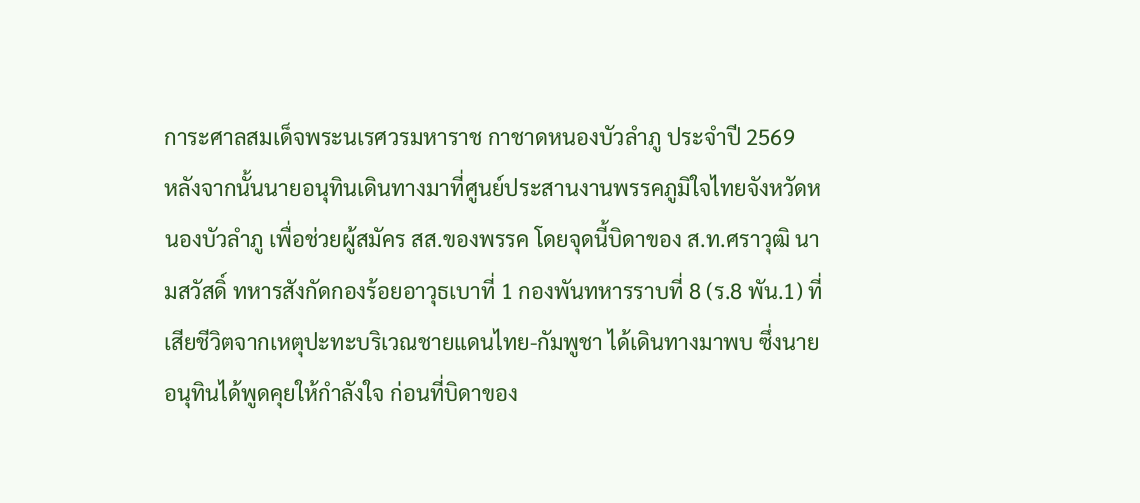การะศาลสมเด็จพระนเรศวรมหาราช กาชาดหนองบัวลำภู ประจำปี 2569
หลังจากนั้นนายอนุทินเดินทางมาที่ศูนย์ประสานงานพรรคภูมิใจไทยจังหวัดหนองบัวลำภู เพื่อช่วยผู้สมัคร สส.ของพรรค โดยจุดนี้บิดาของ ส.ท.ศราวุฒิ นามสวัสดิ์ ทหารสังกัดกองร้อยอาวุธเบาที่ 1 กองพันทหารราบที่ 8 (ร.8 พัน.1) ที่เสียชีวิตจากเหตุปะทะบริเวณชายแดนไทย-กัมพูชา ได้เดินทางมาพบ ซึ่งนายอนุทินได้พูดคุยให้กำลังใจ ก่อนที่บิดาของ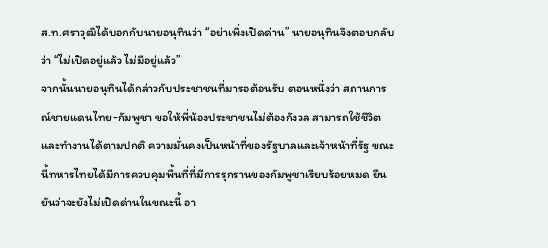ส.ท.ศราวุฒิได้บอกกับนายอนุทินว่า “อย่าเพิ่งเปิดด่าน” นายอนุทินจึงตอบกลับว่า “ไม่เปิดอยู่แล้ว ไม่มีอยู่แล้ว”
จากนั้นนายอนุทินได้กล่าวกับประชาชนที่มารอต้อนรับ ตอนหนึ่งว่า สถานการณ์ชายแดนไทย-กัมพูชา ขอให้พี่น้องประชาชนไม่ต้องกังวล สามารถใช้ชีวิตและทำงานได้ตามปกติ ความมั่นคงเป็นหน้าที่ของรัฐบาลและเจ้าหน้าที่รัฐ ขณะนี้ทหารไทยได้มีการควบคุมพื้นที่ที่มีการรุกรานของกัมพูชาเรียบร้อยหมด ยืนยันว่าจะยังไม่เปิดด่านในขณะนี้ อา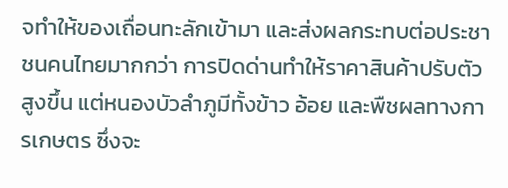จทำให้ของเถื่อนทะลักเข้ามา และส่งผลกระทบต่อประชาชนคนไทยมากกว่า การปิดด่านทำให้ราคาสินค้าปรับตัวสูงขึ้น แต่หนองบัวลำภูมีทั้งข้าว อ้อย และพืชผลทางการเกษตร ซึ่งจะ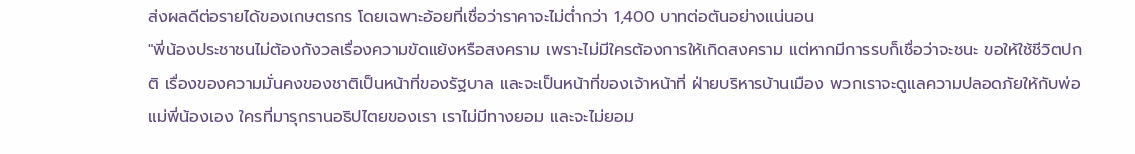ส่งผลดีต่อรายได้ของเกษตรกร โดยเฉพาะอ้อยที่เชื่อว่าราคาจะไม่ต่ำกว่า 1,400 บาทต่อตันอย่างแน่นอน
"พี่น้องประชาชนไม่ต้องกังวลเรื่องความขัดแย้งหรือสงคราม เพราะไม่มีใครต้องการให้เกิดสงคราม แต่หากมีการรบก็เชื่อว่าจะชนะ ขอให้ใช้ชีวิตปกติ เรื่องของความมั่นคงของชาติเป็นหน้าที่ของรัฐบาล และจะเป็นหน้าที่ของเจ้าหน้าที่ ฝ่ายบริหารบ้านเมือง พวกเราจะดูแลความปลอดภัยให้กับพ่อแม่พี่น้องเอง ใครที่มารุกรานอธิปไตยของเรา เราไม่มีทางยอม และจะไม่ยอม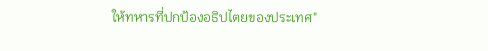ให้ทหารที่ปกป้องอธิปไตยของประเทศ"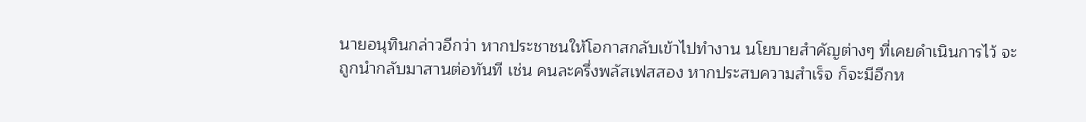นายอนุทินกล่าวอีกว่า หากประชาชนให้โอกาสกลับเข้าไปทำงาน นโยบายสำคัญต่างๆ ที่เคยดำเนินการไว้ จะถูกนำกลับมาสานต่อทันที เช่น คนละครึ่งพลัสเฟสสอง หากประสบความสำเร็จ ก็จะมีอีกห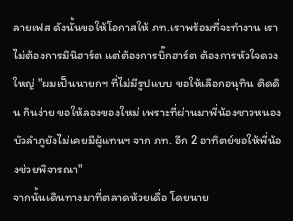ลายเฟส ดังนั้นขอให้โอกาสให้ ภท.เราพร้อมที่จะทำงาน เราไม่ต้องการมินิฮาร์ต แต่ต้องการบิ๊กฮาร์ต ต้องการหัวใจดวงใหญ่ "ผมเป็นนายกฯ ที่ไม่มีรูปแบบ ขอให้เลือกอนุทิน ติดดิน กินง่าย ขอให้ลองของใหม่ เพราะที่ผ่านมาพี่น้องชาวหนองบัวลำภูยังไม่เคยมีผู้แทนฯ จาก ภท. อีก 2 อาทิตย์ขอให้พี่น้องช่วยพิจารณา"
จากนั้นเดินทางมาที่ตลาดห้วยเดื่อ โดยนาย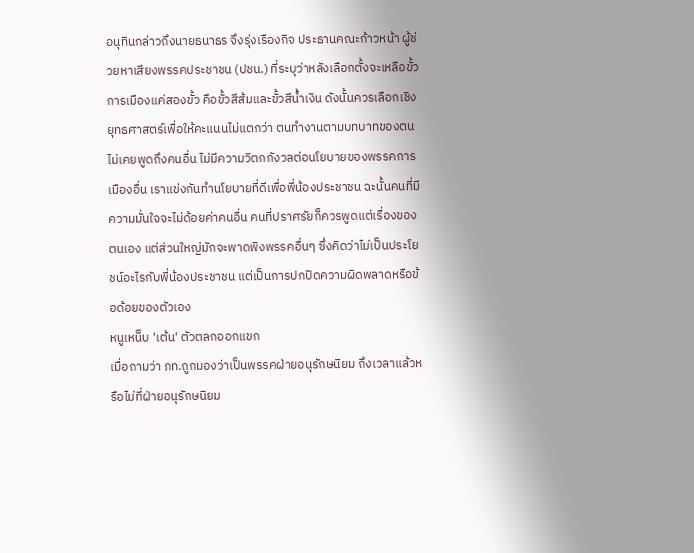อนุทินกล่าวถึงนายธนาธร จึงรุ่งเรืองกิจ ประธานคณะก้าวหน้า ผู้ช่วยหาเสียงพรรคประชาชน (ปชน.) ที่ระบุว่าหลังเลือกตั้งจะเหลือขั้วการเมืองแค่สองขั้ว คือขั้วสีส้มและขั้วสีน้ำเงิน ดังนั้นควรเลือกเชิงยุทธศาสตร์เพื่อให้คะแนนไม่แตกว่า ตนทำงานตามบทบาทของตน ไม่เคยพูดถึงคนอื่น ไม่มีความวิตกกังวลต่อนโยบายของพรรคการเมืองอื่น เราแข่งกันทำนโยบายที่ดีเพื่อพี่น้องประชาชน ฉะนั้นคนที่มีความมั่นใจจะไม่ด้อยค่าคนอื่น คนที่ปราศรัยก็ควรพูดแต่เรื่องของตนเอง แต่ส่วนใหญ่มักจะพาดพิงพรรคอื่นๆ ซึ่งคิดว่าไม่เป็นประโยชน์อะไรกับพี่น้องประชาชน แต่เป็นการปกปิดความผิดพลาดหรือข้อด้อยของตัวเอง
หนูเหน็บ 'เต้น' ตัวตลกออกแขก
เมื่อถามว่า ภท.ถูกมองว่าเป็นพรรคฝ่ายอนุรักษนิยม ถึงเวลาแล้วหรือไม่ที่ฝ่ายอนุรักษนิยม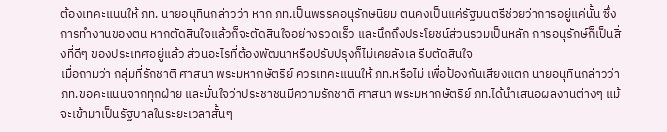ต้องเทคะแนนให้ ภท. นายอนุทินกล่าวว่า หาก ภท.เป็นพรรคอนุรักษนิยม ตนคงเป็นแค่รัฐมนตรีช่วยว่าการอยู่แค่นั้น ซึ่งการทำงานของตน หากตัดสินใจแล้วก็จะตัดสินใจอย่างรวดเร็ว และนึกถึงประโยชน์ส่วนรวมเป็นหลัก การอนุรักษ์ก็เป็นสิ่งที่ดีๆ ของประเทศอยู่แล้ว ส่วนอะไรที่ต้องพัฒนาหรือปรับปรุงก็ไม่เคยลังเล รีบตัดสินใจ
เมื่อถามว่า กลุ่มที่รักชาติ ศาสนา พระมหากษัตริย์ ควรเทคะแนนให้ ภท.หรือไม่ เพื่อป้องกันเสียงแตก นายอนุทินกล่าวว่า ภท.ขอคะแนนจากทุกฝ่าย และมั่นใจว่าประชาชนมีความรักชาติ ศาสนา พระมหากษัตริย์ ภท.ได้นำเสนอผลงานต่างๆ แม้จะเข้ามาเป็นรัฐบาลในระยะเวลาสั้นๆ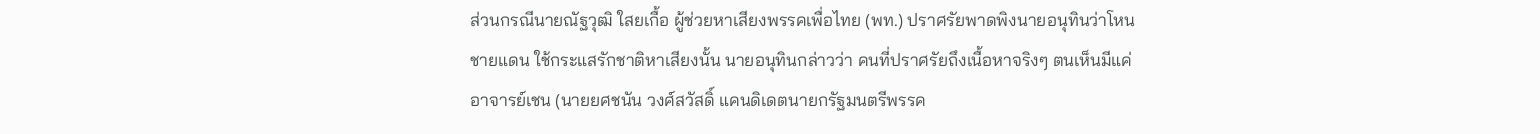ส่วนกรณีนายณัฐวุฒิ ใสยเกื้อ ผู้ช่วยหาเสียงพรรคเพื่อไทย (พท.) ปราศรัยพาดพิงนายอนุทินว่าโหนชายแดน ใช้กระแสรักชาติหาเสียงนั้น นายอนุทินกล่าวว่า คนที่ปราศรัยถึงเนื้อหาจริงๆ ตนเห็นมีแค่อาจารย์เชน (นายยศชนัน วงศ์สวัสดิ์ แคนดิเดตนายกรัฐมนตรีพรรค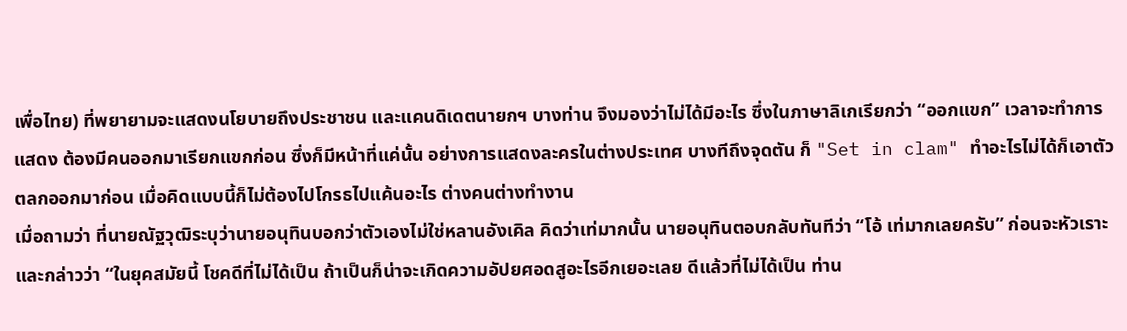เพื่อไทย) ที่พยายามจะแสดงนโยบายถึงประชาชน และแคนดิเดตนายกฯ บางท่าน จึงมองว่าไม่ได้มีอะไร ซึ่งในภาษาลิเกเรียกว่า “ออกแขก” เวลาจะทำการแสดง ต้องมีคนออกมาเรียกแขกก่อน ซึ่งก็มีหน้าที่แค่นั้น อย่างการแสดงละครในต่างประเทศ บางทีถึงจุดตัน ก็ "Set in clam" ทำอะไรไม่ได้ก็เอาตัวตลกออกมาก่อน เมื่อคิดแบบนี้ก็ไม่ต้องไปโกรธไปแค้นอะไร ต่างคนต่างทำงาน
เมื่อถามว่า ที่นายณัฐวุฒิระบุว่านายอนุทินบอกว่าตัวเองไม่ใช่หลานอังเคิล คิดว่าเท่มากนั้น นายอนุทินตอบกลับทันทีว่า “โอ้ เท่มากเลยครับ” ก่อนจะหัวเราะและกล่าวว่า “ในยุคสมัยนี้ โชคดีที่ไม่ได้เป็น ถ้าเป็นก็น่าจะเกิดความอัปยศอดสูอะไรอีกเยอะเลย ดีแล้วที่ไม่ได้เป็น ท่าน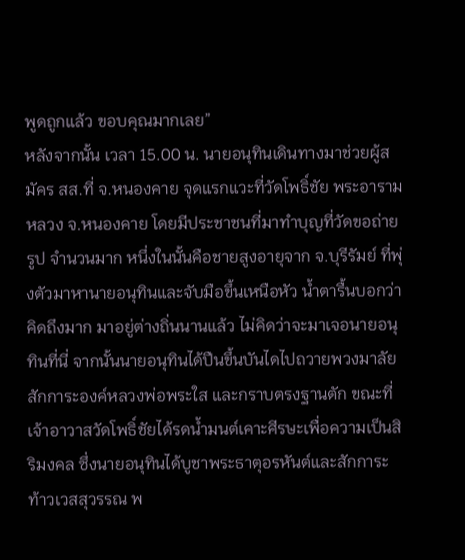พูดถูกแล้ว ขอบคุณมากเลย”
หลังจากนั้น เวลา 15.00 น. นายอนุทินเดินทางมาช่วยผู้สมัคร สส.ที่ จ.หนองคาย จุดแรกแวะที่วัดโพธิ์ชัย พระอารามหลวง จ.หนองคาย โดยมีประชาชนที่มาทำบุญที่วัดขอถ่ายรูป จำนวนมาก หนึ่งในนั้นคือชายสูงอายุจาก จ.บุรีรัมย์ ที่พุ่งตัวมาหานายอนุทินและจับมือขึ้นเหนือหัว น้ำตารื้นบอกว่า คิดถึงมาก มาอยู่ต่างถิ่นนานแล้ว ไม่คิดว่าจะมาเจอนายอนุทินที่นี่ จากนั้นนายอนุทินได้ปืนขึ้นบันไดไปถวายพวงมาลัยสักการะองค์หลวงพ่อพระใส และกราบตรงฐานตัก ขณะที่เจ้าอาวาสวัดโพธิ์ชัยได้รดน้ำมนต์เคาะศีรษะเพื่อความเป็นสิริมงคล ซึ่งนายอนุทินได้บูชาพระธาตุอรหันต์และสักการะท้าวเวสสุวรรณ พ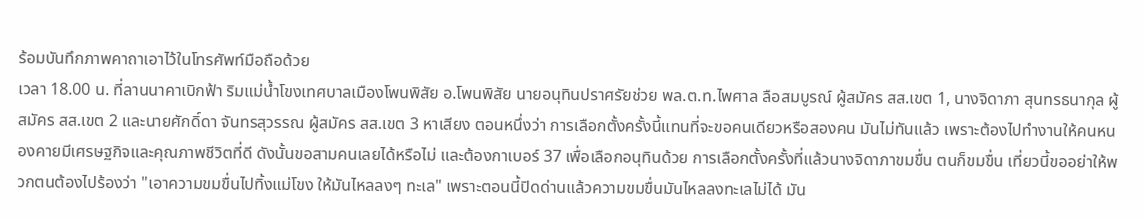ร้อมบันทึกภาพคาถาเอาไว้ในโทรศัพท์มือถือด้วย
เวลา 18.00 น. ที่ลานนาคาเบิกฟ้า ริมแม่น้ำโขงเทศบาลเมืองโพนพิสัย อ.โพนพิสัย นายอนุทินปราศรัยช่วย พล.ต.ท.ไพศาล ลือสมบูรณ์ ผู้สมัคร สส.เขต 1, นางจิดาภา สุนทรธนากุล ผู้สมัคร สส.เขต 2 และนายศักดิ์ดา จันทรสุวรรณ ผู้สมัคร สส.เขต 3 หาเสียง ตอนหนึ่งว่า การเลือกตั้งครั้งนี้แทนที่จะขอคนเดียวหรือสองคน มันไม่ทันแล้ว เพราะต้องไปทำงานให้คนหนองคายมีเศรษฐกิจและคุณภาพชีวิตที่ดี ดังนั้นขอสามคนเลยได้หรือไม่ และต้องกาเบอร์ 37 เพื่อเลือกอนุทินด้วย การเลือกตั้งครั้งที่แล้วนางจิดาภาขมขื่น ตนก็ขมขื่น เที่ยวนี้ขออย่าให้พวกตนต้องไปร้องว่า "เอาความขมขื่นไปทิ้งแม่โขง ให้มันไหลลงๆ ทะเล" เพราะตอนนี้ปิดด่านแล้วความขมขื่นมันไหลลงทะเลไม่ได้ มัน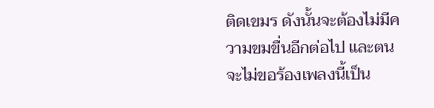ติดเขมร ดังนั้นจะต้องไม่มีความขมขื่นอีกต่อไป และตนจะไม่ขอร้องเพลงนี้เป็น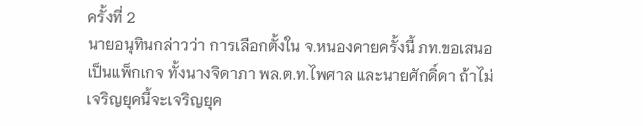ครั้งที่ 2
นายอนุทินกล่าวว่า การเลือกตั้งใน จ.หนองคายครั้งนี้ ภท.ขอเสนอเป็นแพ็กเกจ ทั้งนางจิดาภา พล.ต.ท.ไพศาล และนายศักดิ์ดา ถ้าไม่เจริญยุคนี้จะเจริญยุค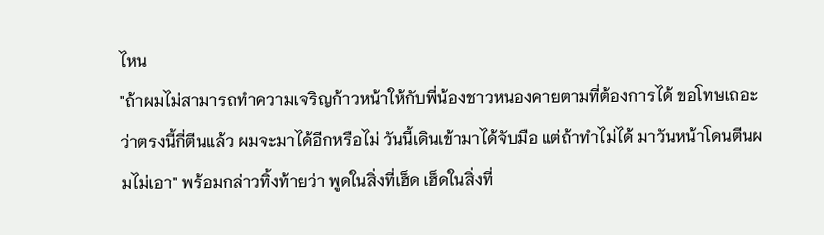ไหน
"ถ้าผมไม่สามารถทำความเจริญก้าวหน้าให้กับพี่น้องชาวหนองคายตามที่ต้องการได้ ขอโทษเถอะว่าตรงนี้กี่ตีนแล้ว ผมจะมาได้อีกหรือไม่ วันนี้เดินเข้ามาได้จับมือ แต่ถ้าทำไม่ได้ มาวันหน้าโดนตีนผมไม่เอา" พร้อมกล่าวทิ้งท้ายว่า พูดในสิ่งที่เฮ็ด เฮ็ดในสิ่งที่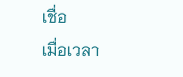เชื่อ
เมื่อเวลา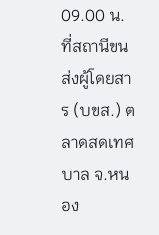09.00 น. ที่สถานีขนส่งผู้โดยสาร (บขส.) ตลาดสดเทศบาล จ.หนอง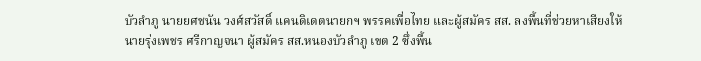บัวลำภู นายยศชนัน วงศ์สวัสดิ์ แคนดิเดตนายกฯ พรรคเพื่อไทย และผู้สมัคร สส. ลงพื้นที่ช่วยหาเสียงให้นายรุ่งเพชร ศรีกาญจนา ผู้สมัคร สส.หนองบัวลำภู เขต 2 ซึ่งพื้น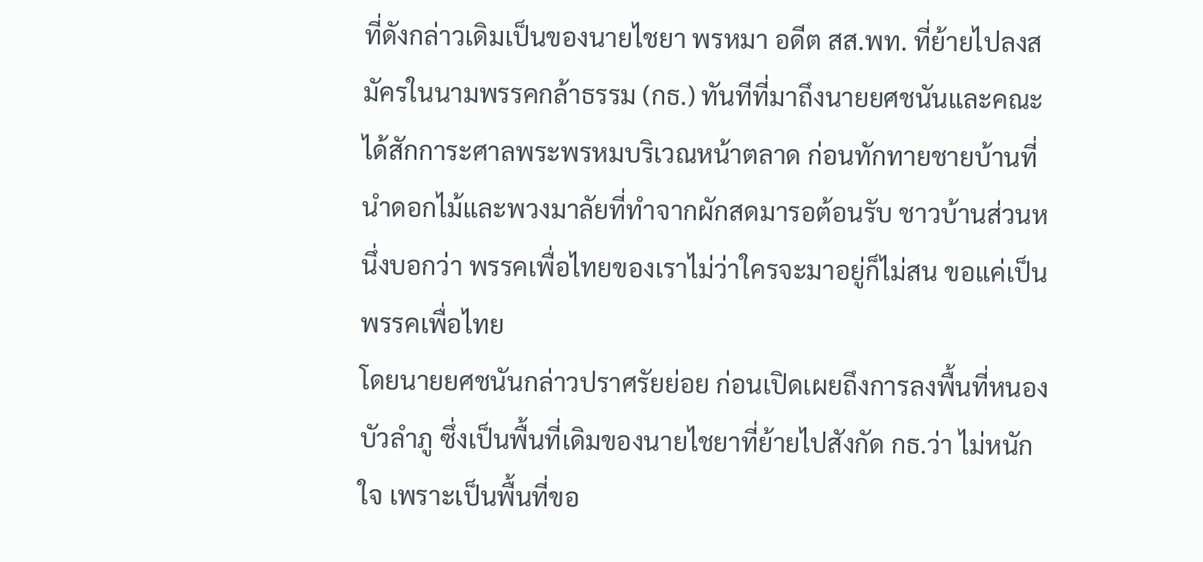ที่ดังกล่าวเดิมเป็นของนายไชยา พรหมา อดีต สส.พท. ที่ย้ายไปลงสมัครในนามพรรคกล้าธรรม (กธ.) ทันทีที่มาถึงนายยศชนันและคณะได้สักการะศาลพระพรหมบริเวณหน้าตลาด ก่อนทักทายชายบ้านที่นำดอกไม้และพวงมาลัยที่ทำจากผักสดมารอต้อนรับ ชาวบ้านส่วนหนึ่งบอกว่า พรรคเพื่อไทยของเราไม่ว่าใครจะมาอยู่ก็ไม่สน ขอแค่เป็นพรรคเพื่อไทย
โดยนายยศชนันกล่าวปราศรัยย่อย ก่อนเปิดเผยถึงการลงพื้นที่หนองบัวลำภู ซึ่งเป็นพื้นที่เดิมของนายไชยาที่ย้ายไปสังกัด กธ.ว่า ไม่หนักใจ เพราะเป็นพื้นที่ขอ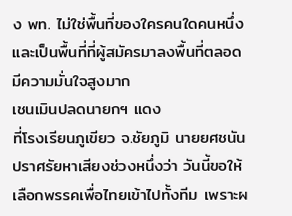ง พท. ไม่ใช่พื้นที่ของใครคนใดคนหนึ่ง และเป็นพื้นที่ที่ผู้สมัครมาลงพื้นที่ตลอด มีความมั่นใจสูงมาก
เชนเมินปลดนายกฯ แดง
ที่โรงเรียนภูเขียว จ.ชัยภูมิ นายยศชนันปราศรัยหาเสียงช่วงหนึ่งว่า วันนี้ขอให้เลือกพรรคเพื่อไทยเข้าไปทั้งทีม เพราะผ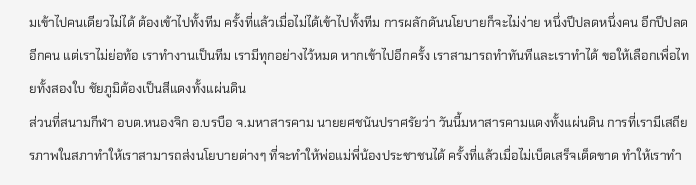มเข้าไปคนเดียวไม่ได้ ต้องเข้าไปทั้งทีม ครั้งที่แล้วเมื่อไม่ได้เข้าไปทั้งทีม การผลักดันนโยบายก็จะไม่ง่าย หนึ่งปีปลดหนึ่งคน อีกปีปลดอีกคน แต่เราไม่ย่อท้อ เราทำงานเป็นทีม เรามีทุกอย่างไว้หมด หากเข้าไปอีกครั้ง เราสามารถทำทันทีและเราทำได้ ขอให้เลือกเพื่อไทยทั้งสองใบ ชัยภูมิต้องเป็นสีแดงทั้งแผ่นดิน
ส่วนที่สนามกีฬา อบต.หนองจิก อ.บรบือ จ.มหาสารคาม นายยศชนันปราศรัยว่า วันนี้มหาสารคามแดงทั้งแผ่นดิน การที่เรามีเสถียรภาพในสภาทำให้เราสามารถส่งนโยบายต่างๆ ที่จะทำให้พ่อแม่พี่น้องประชาชนได้ ครั้งที่แล้วเมื่อไม่เบ็ดเสร็จเด็ดขาด ทำให้เราทำ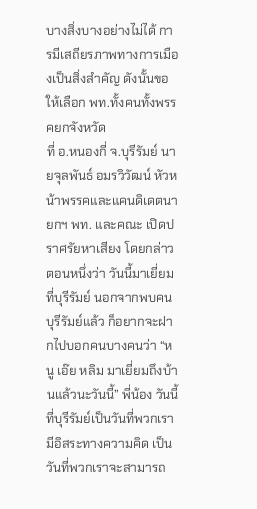บางสิ่งบางอย่างไม่ได้ การมีเสถียรภาพทางการเมืองเป็นสิ่งสำคัญ ดังนั้นขอให้เลือก พท.ทั้งคนทั้งพรรคยกจังหวัด
ที่ อ.หนองกี่ จ.บุรีรัมย์ นายจุลพันธ์ อมรวิวัฒน์ หัวหน้าพรรคและแคนดิเดตนายกฯ พท. และคณะ เปิดปราศรัยหาเสียง โดยกล่าวตอนหนึ่งว่า วันนี้มาเยี่ยมที่บุรีรัมย์ นอกจากพบคนบุรีรัมย์แล้ว ก็อยากจะฝากไปบอกคนบางคนว่า “หนู เอ๊ย หลิม มาเยี่ยมถึงบ้านแล้วนะวันนี้” พี่น้อง วันนี้ที่บุรีรัมย์เป็นวันที่พวกเรามีอิสระทางความคิด เป็นวันที่พวกเราจะสามารถ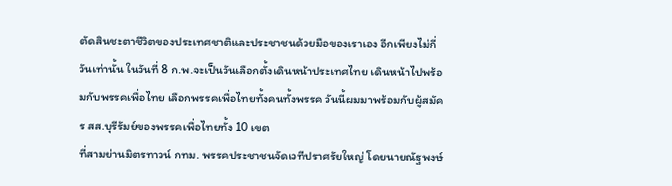ตัดสินชะตาชีวิตของประเทศชาติและประชาชนด้วยมือของเราเอง อีกเพียงไม่กี่วันเท่านั้น ในวันที่ 8 ก.พ.จะเป็นวันเลือกตั้งเดินหน้าประเทศไทย เดินหน้าไปพร้อมกับพรรคเพื่อไทย เลือกพรรคเพื่อไทยทั้งคนทั้งพรรค วันนี้ผมมาพร้อมกับผู้สมัคร สส.บุรีรัมย์ของพรรคเพื่อไทยทั้ง 10 เขต
ที่สามย่านมิตรทาวน์ กทม. พรรคประชาชนจัดเวทีปราศรัยใหญ่ โดยนายณัฐพงษ์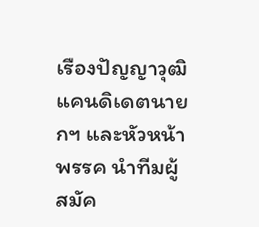เรืองปัญญาวุฒิ แคนดิเดตนายกฯ และหัวหน้าพรรค นำทีมผู้สมัค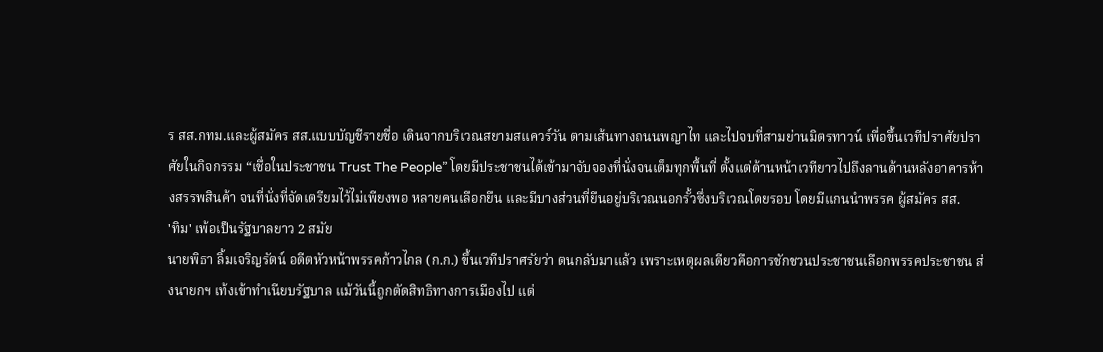ร สส.กทม.และผู้สมัคร สส.แบบบัญชีรายชื่อ เดินจากบริเวณสยามสแควร์วัน ตามเส้นทางถนนพญาไท และไปจบที่สามย่านมิตรทาวน์ เพื่อขึ้นเวทีปราศัยปราศัยในกิจกรรม “เชื่อในประชาชน Trust The People” โดยมีประชาชนได้เข้ามาจับจองที่นั่งจนเต็มทุกพื้นที่ ตั้งแต่ด้านหน้าเวทียาวไปถึงลานด้านหลังอาคารห้างสรรพสินค้า จนที่นั่งที่จัดเตรียมไว้ไม่เพียงพอ หลายคนเลือกยืน และมีบางส่วนที่ยืนอยู่บริเวณนอกรั้วซึ่งบริเวณโดยรอบ โดยมีแกนนำพรรค ผู้สมัคร สส.
'ทิม' เพ้อเป็นรัฐบาลยาว 2 สมัย
นายพิธา ลิ้มเจริญรัตน์ อดีตหัวหน้าพรรคก้าวไกล (ก.ก.) ขึ้นเวทีปราศรัยว่า ตนกลับมาแล้ว เพราะเหตุผลเดียวคือการชักชวนประชาชนเลือกพรรคประชาชน ส่งนายกฯ เท้งเข้าทำเนียบรัฐบาล แม้วันนี้ถูกตัดสิทธิทางการเมืองไป แต่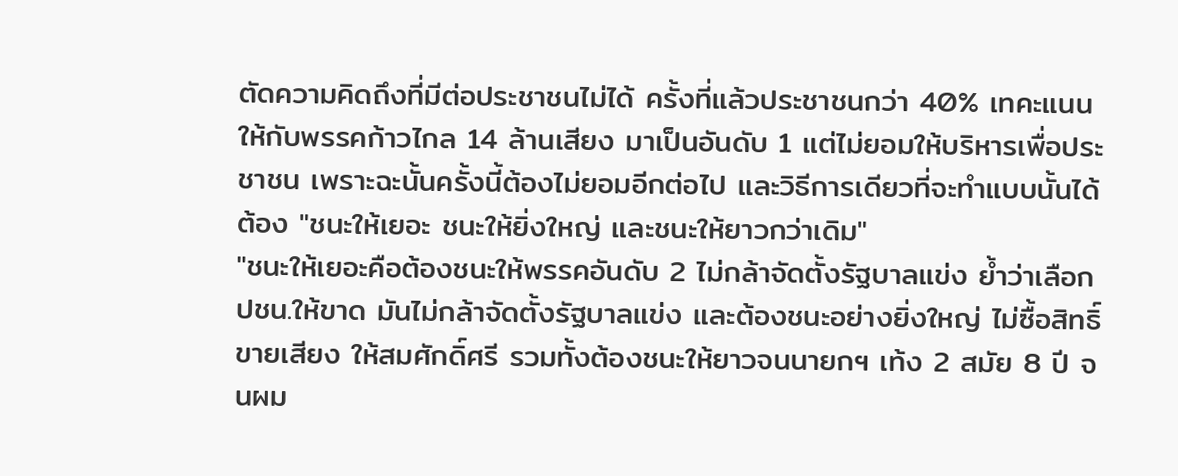ตัดความคิดถึงที่มีต่อประชาชนไม่ได้ ครั้งที่แล้วประชาชนกว่า 40% เทคะแนนให้กับพรรคก้าวไกล 14 ล้านเสียง มาเป็นอันดับ 1 แต่ไม่ยอมให้บริหารเพื่อประชาชน เพราะฉะนั้นครั้งนี้ต้องไม่ยอมอีกต่อไป และวิธีการเดียวที่จะทำแบบนั้นได้ต้อง "ชนะให้เยอะ ชนะให้ยิ่งใหญ่ และชนะให้ยาวกว่าเดิม"
"ชนะให้เยอะคือต้องชนะให้พรรคอันดับ 2 ไม่กล้าจัดตั้งรัฐบาลแข่ง ย้ำว่าเลือก ปชน.ให้ขาด มันไม่กล้าจัดตั้งรัฐบาลแข่ง และต้องชนะอย่างยิ่งใหญ่ ไม่ซื้อสิทธิ์ขายเสียง ให้สมศักดิ์ศรี รวมทั้งต้องชนะให้ยาวจนนายกฯ เท้ง 2 สมัย 8 ปี จนผม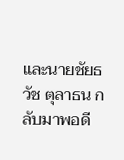และนายชัยธวัช ตุลาธน กลับมาพอดี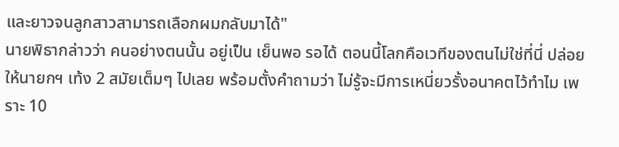และยาวจนลูกสาวสามารถเลือกผมกลับมาได้"
นายพิธากล่าวว่า คนอย่างตนนั้น อยู่เป็น เย็นพอ รอได้ ตอนนี้โลกคือเวทีของตนไม่ใช่ที่นี่ ปล่อยให้นายกฯ เท้ง 2 สมัยเต็มๆ ไปเลย พร้อมตั้งคำถามว่า ไม่รู้จะมีการเหนี่ยวรั้งอนาคตไว้ทำไม เพราะ 10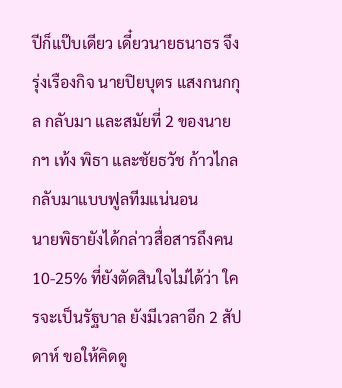ปีก็แป๊บเดียว เดี๋ยวนายธนาธร จึงรุ่งเรืองกิจ นายปิยบุตร แสงกนกกุล กลับมา และสมัยที่ 2 ของนายกฯ เท้ง พิธา และชัยธวัช ก้าวไกลกลับมาแบบฟูลทีมแน่นอน
นายพิธายังได้กล่าวสื่อสารถึงคน 10-25% ที่ยังตัดสินใจไม่ได้ว่า ใครจะเป็นรัฐบาล ยังมีเวลาอีก 2 สัปดาห์ ขอให้คิดดู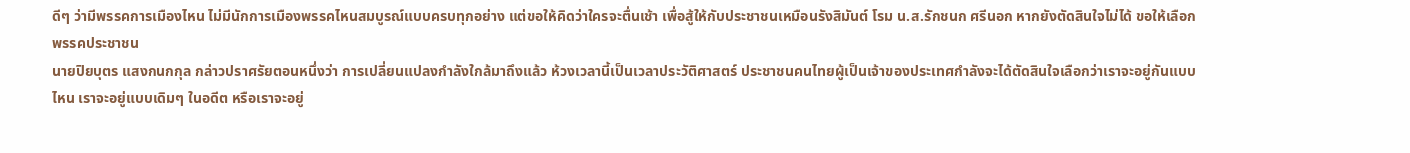ดีๆ ว่ามีพรรคการเมืองไหน ไม่มีนักการเมืองพรรคไหนสมบูรณ์แบบครบทุกอย่าง แต่ขอให้คิดว่าใครจะตื่นเช้า เพื่อสู้ให้กับประชาชนเหมือนรังสิมันต์ โรม น.ส.รักชนก ศรีนอก หากยังตัดสินใจไม่ได้ ขอให้เลือกพรรคประชาชน
นายปิยบุตร แสงกนกกุล กล่าวปราศรัยตอนหนึ่งว่า การเปลี่ยนแปลงกำลังใกล้มาถึงแล้ว ห้วงเวลานี้เป็นเวลาประวัติศาสตร์ ประชาชนคนไทยผู้เป็นเจ้าของประเทศกำลังจะได้ตัดสินใจเลือกว่าเราจะอยู่กันแบบไหน เราจะอยู่แบบเดิมๆ ในอดีต หรือเราจะอยู่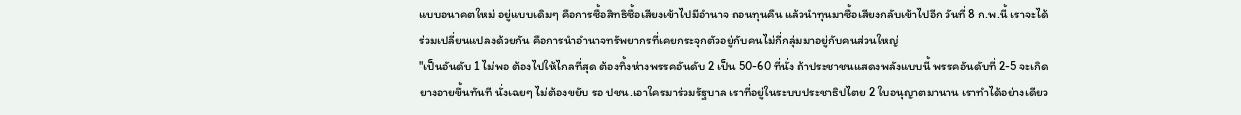แบบอนาคตใหม่ อยู่แบบเดิมๆ คือการซื้อสิทธิซื้อเสียงเข้าไปมีอำนาจ ถอนทุนคืน แล้วนำทุนมาซื้อเสียงกลับเข้าไปอีก วันที่ 8 ก.พ.นี้ เราจะได้ร่วมเปลี่ยนแปลงด้วยกัน คือการนำอำนาจทรัพยากรที่เคยกระจุกตัวอยู่กับคนไม่กี่กลุ่มมาอยู่กับคนส่วนใหญ่
"เป็นอันดับ 1 ไม่พอ ต้องไปให้ไกลที่สุด ต้องทิ้งห่างพรรคอันดับ 2 เป็น 50-60 ที่นั่ง ถ้าประชาชนแสดงพลังแบบนี้ พรรคอันดับที่ 2-5 จะเกิดยางอายขึ้นทันที นั่งเฉยๆ ไม่ต้องขยับ รอ ปชน.เอาใครมาร่วมรัฐบาล เราที่อยู่ในระบบประชาธิปไตย 2 ใบอนุญาตมานาน เราทำได้อย่างเดียว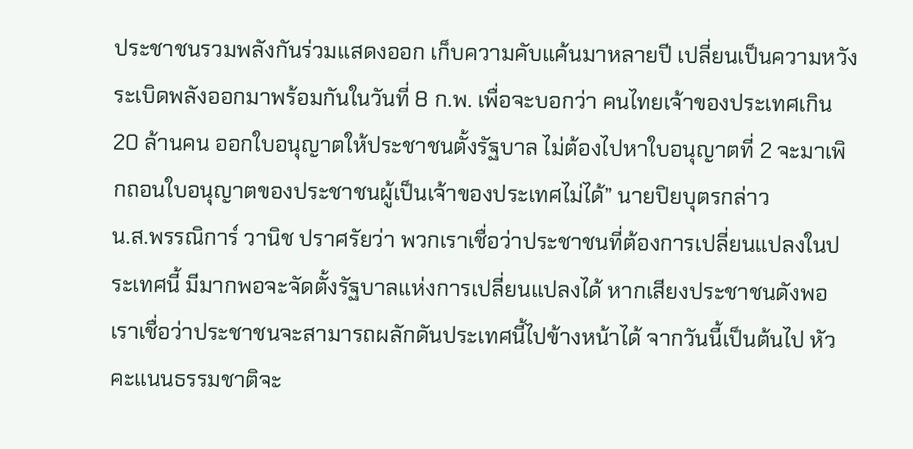ประชาชนรวมพลังกันร่วมแสดงออก เก็บความคับแค้นมาหลายปี เปลี่ยนเป็นความหวัง ระเบิดพลังออกมาพร้อมกันในวันที่ 8 ก.พ. เพื่อจะบอกว่า คนไทยเจ้าของประเทศเกิน 20 ล้านคน ออกใบอนุญาตให้ประชาชนตั้งรัฐบาล ไม่ต้องไปหาใบอนุญาตที่ 2 จะมาเพิกถอนใบอนุญาตของประชาชนผู้เป็นเจ้าของประเทศไม่ได้” นายปิยบุตรกล่าว
น.ส.พรรณิการ์ วานิช ปราศรัยว่า พวกเราเชื่อว่าประชาชนที่ต้องการเปลี่ยนแปลงในประเทศนี้ มีมากพอจะจัดตั้งรัฐบาลแห่งการเปลี่ยนแปลงได้ หากเสียงประชาชนดังพอ เราเชื่อว่าประชาชนจะสามารถผลักดันประเทศนี้ไปข้างหน้าได้ จากวันนี้เป็นต้นไป หัวคะแนนธรรมชาติจะ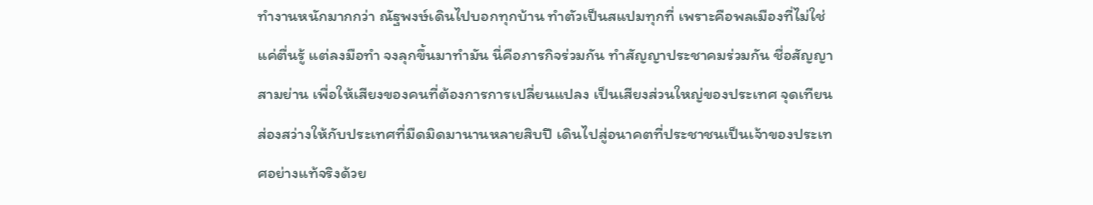ทำงานหนักมากกว่า ณัฐพงษ์เดินไปบอกทุกบ้าน ทำตัวเป็นสแปมทุกที่ เพราะคือพลเมืองที่ไม่ใช่แค่ตื่นรู้ แต่ลงมือทำ จงลุกขึ้นมาทำมัน นี่คือภารกิจร่วมกัน ทำสัญญาประชาคมร่วมกัน ชื่อสัญญาสามย่าน เพื่อให้เสียงของคนที่ต้องการการเปลี่ยนแปลง เป็นเสียงส่วนใหญ่ของประเทศ จุดเทียนส่องสว่างให้กับประเทศที่มืดมิดมานานหลายสิบปี เดินไปสู่อนาคตที่ประชาชนเป็นเจ้าของประเทศอย่างแท้จริงด้วย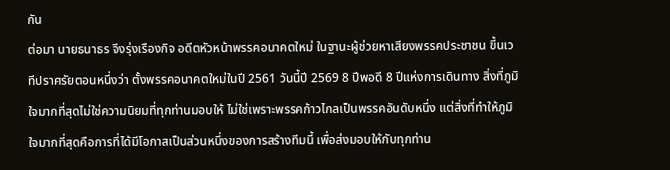กัน
ต่อมา นายธนาธร จึงรุ่งเรืองกิจ อดีตหัวหน้าพรรคอนาคตใหม่ ในฐานะผู้ช่วยหาเสียงพรรคประชาชน ขึ้นเวทีปราศรัยตอนหนึ่งว่า ตั้งพรรคอนาคตใหม่ในปี 2561 วันนี้ปี 2569 8 ปีพอดี 8 ปีแห่งการเดินทาง สิ่งที่ภูมิใจมากที่สุดไม่ใช่ความนิยมที่ทุกท่านมอบให้ ไม่ใช่เพราะพรรคก้าวไกลเป็นพรรคอันดับหนึ่ง แต่สิ่งที่ทำให้ภูมิใจมากที่สุดคือการที่ได้มีโอกาสเป็นส่วนหนึ่งของการสร้างทีมนี้ เพื่อส่งมอบให้กับทุกท่าน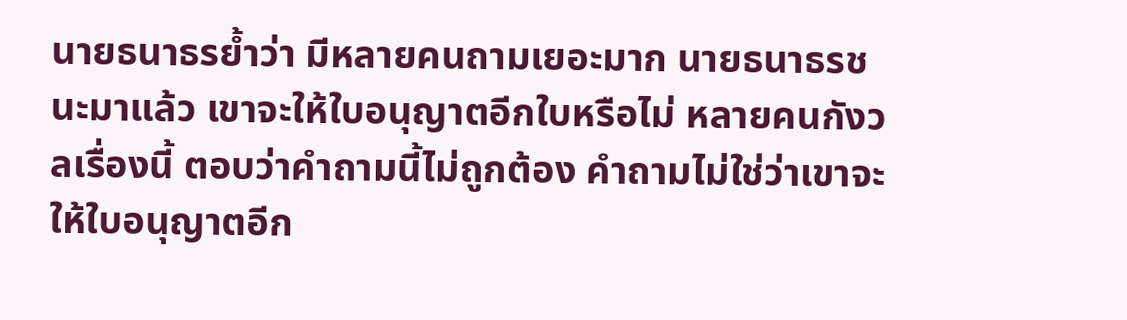นายธนาธรย้ำว่า มีหลายคนถามเยอะมาก นายธนาธรชนะมาแล้ว เขาจะให้ใบอนุญาตอีกใบหรือไม่ หลายคนกังวลเรื่องนี้ ตอบว่าคำถามนี้ไม่ถูกต้อง คำถามไม่ใช่ว่าเขาจะให้ใบอนุญาตอีก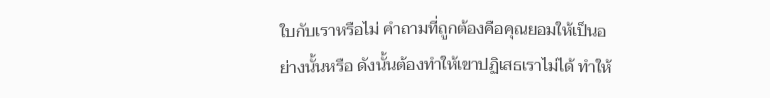ใบกับเราหรือไม่ คำถามที่ถูกต้องคือคุณยอมให้เป็นอย่างนั้นหรือ ดังนั้นต้องทำให้เขาปฏิเสธเราไม่ได้ ทำให้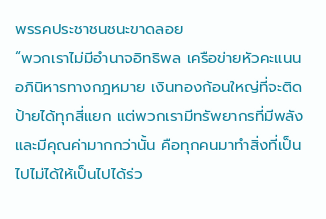พรรคประชาชนชนะขาดลอย
“พวกเราไม่มีอำนาจอิทธิพล เครือข่ายหัวคะแนน อภินิหารทางกฎหมาย เงินทองก้อนใหญ่ที่จะติดป้ายได้ทุกสี่แยก แต่พวกเรามีทรัพยากรที่มีพลังและมีคุณค่ามากกว่านั้น คือทุกคนมาทำสิ่งที่เป็นไปไม่ได้ให้เป็นไปได้ร่ว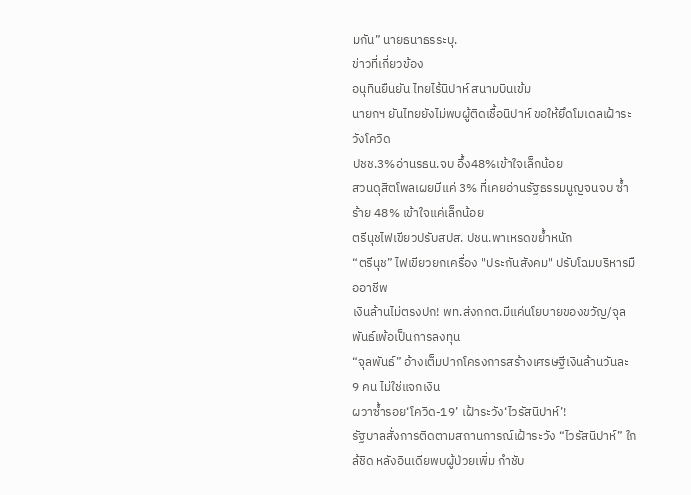มกัน” นายธนาธรระบุ.
ข่าวที่เกี่ยวข้อง
อนุทินยืนยัน ไทยไร้นิปาห์ สนามบินเข้ม
นายกฯ ยันไทยยังไม่พบผู้ติดเชื้อนิปาห์ ขอให้ยึดโมเดลเฝ้าระวังโควิด
ปชช.3%อ่านรธน.จบ อึ้ง48%เข้าใจเล็กน้อย
สวนดุสิตโพลเผยมีแค่ 3% ที่เคยอ่านรัฐธรรมนูญจนจบ ซ้ำร้าย 48% เข้าใจแค่เล็กน้อย
ตรีนุชไฟเขียวปรับสปส. ปชน.พาเหรดขยํ้าหนัก
“ตรีนุช” ไฟเขียวยกเครื่อง "ประกันสังคม" ปรับโฉมบริหารมืออาชีพ
เงินล้านไม่ตรงปก! พท.ส่งกกต.มีแค่นโยบายของขวัญ/จุลพันธ์เพ้อเป็นการลงทุน
“จุลพันธ์” อ้างเต็มปากโครงการสร้างเศรษฐีเงินล้านวันละ 9 คน ไม่ใช่แจกเงิน
ผวาซํ้ารอย‘โควิด-19’ เฝ้าระวัง‘ไวรัสนิปาห์’!
รัฐบาลสั่งการติดตามสถานการณ์เฝ้าระวัง “ไวรัสนิปาห์” ใกล้ชิด หลังอินเดียพบผู้ป่วยเพิ่ม กำชับ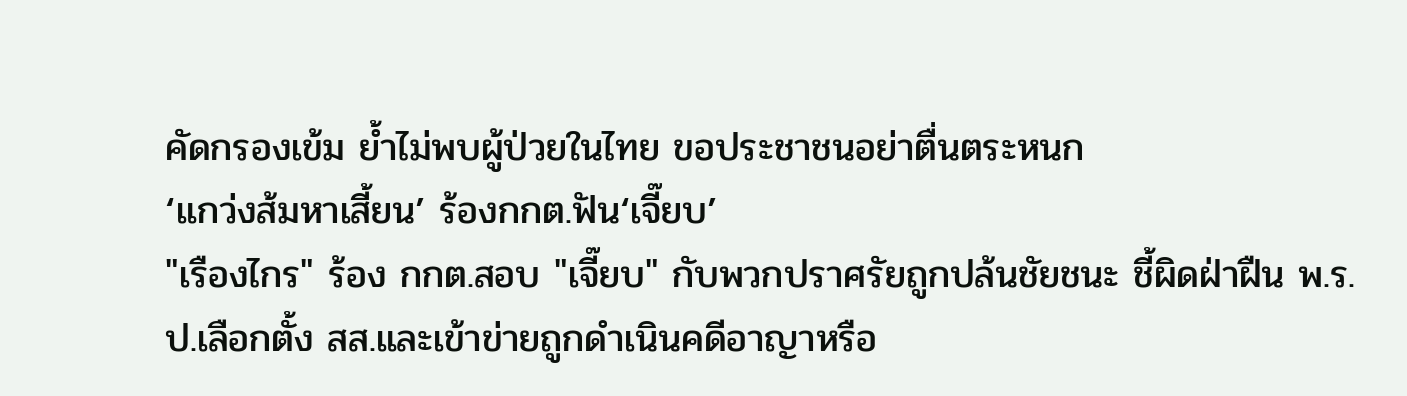คัดกรองเข้ม ย้ำไม่พบผู้ป่วยในไทย ขอประชาชนอย่าตื่นตระหนก
‘แกว่งส้มหาเสี้ยน’ ร้องกกต.ฟัน‘เจี๊ยบ’
"เรืองไกร" ร้อง กกต.สอบ "เจี๊ยบ" กับพวกปราศรัยถูกปล้นชัยชนะ ชี้ผิดฝ่าฝืน พ.ร.ป.เลือกตั้ง สส.และเข้าข่ายถูกดำเนินคดีอาญาหรือ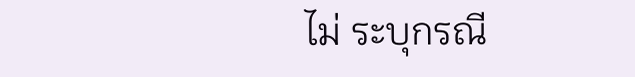ไม่ ระบุกรณี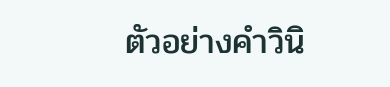ตัวอย่างคำวินิ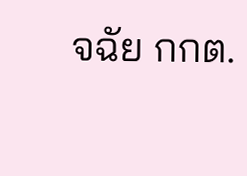จฉัย กกต.